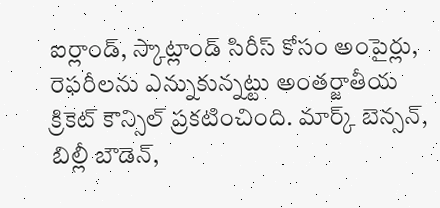ఐర్లాండ్, స్కాట్లాండ్ సిరీస్ కోసం అంపైర్లు, రెఫరీలను ఎన్నుకున్నట్టు అంతర్జాతీయ క్రికెట్ కౌన్సిల్ ప్రకటించింది. మార్క్ బెన్సన్, బిల్లీ బౌడెన్,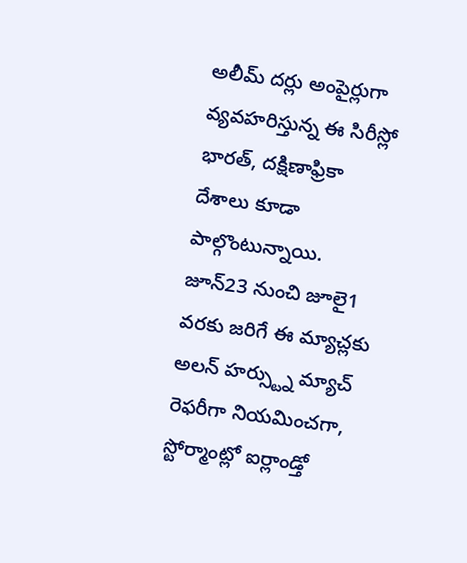అలీమ్ దర్లు అంపైర్లుగా వ్యవహరిస్తున్న ఈ సిరీస్లో భారత్, దక్షిణాఫ్రికా దేశాలు కూడా పాల్గొంటున్నాయి.
జూన్23 నుంచి జూలై1 వరకు జరిగే ఈ మ్యాచ్లకు అలన్ హర్స్ట్ను మ్యాచ్ రెఫరీగా నియమించగా, స్టోర్మాంట్లో ఐర్లాండ్తో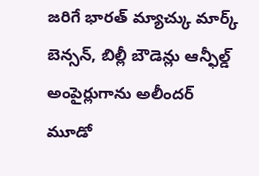జరిగే భారత్ మ్యాచ్కు మార్క్ బెన్సన్, బిల్లీ బౌడెన్లు ఆన్ఫీల్డ్ అంపైర్లుగాను అలీందర్ మూడో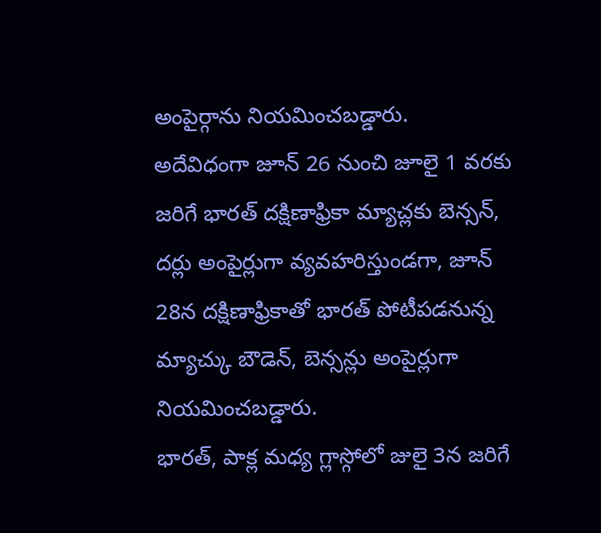అంపైర్గాను నియమించబడ్డారు.
అదేవిధంగా జూన్ 26 నుంచి జూలై 1 వరకు జరిగే భారత్ దక్షిణాఫ్రికా మ్యాచ్లకు బెన్సన్, దర్లు అంపైర్లుగా వ్యవహరిస్తుండగా, జూన్ 28న దక్షిణాఫ్రికాతో భారత్ పోటీపడనున్న మ్యాచ్కు బౌడెన్, బెన్సన్లు అంపైర్లుగా నియమించబడ్డారు.
భారత్, పాక్ల మధ్య గ్లాస్గోలో జులై 3న జరిగే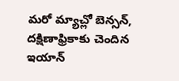మరో మ్యాచ్లో బెన్సన్, దక్షిణాఫ్రికాకు చెందిన ఇయాన్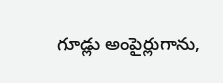గూడ్లు అంపైర్లుగాను,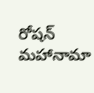రోషన్ మహానామా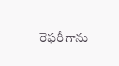రెఫరీగాను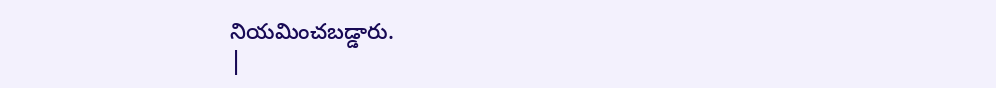నియమించబడ్డారు.
|